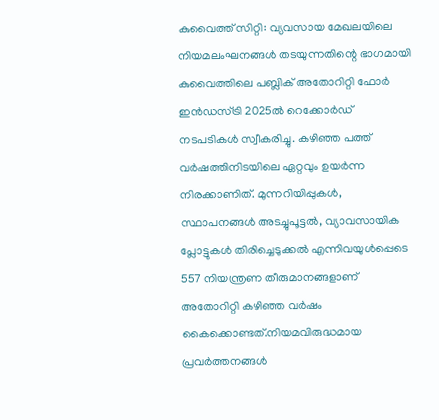കുവൈത്ത് സിറ്റി: വ്യവസായ മേഖലയിലെ നിയമലംഘനങ്ങൾ തടയുന്നതിന്റെ ഭാഗമായി കുവൈത്തിലെ പബ്ലിക് അതോറിറ്റി ഫോർ ഇൻഡസ്ട്രി 2025ൽ റെക്കോർഡ് നടപടികൾ സ്വീകരിച്ചു. കഴിഞ്ഞ പത്ത് വർഷത്തിനിടയിലെ ഏറ്റവും ഉയർന്ന നിരക്കാണിത്. മുന്നറിയിപ്പുകൾ, സ്ഥാപനങ്ങൾ അടച്ചുപൂട്ടൽ, വ്യാവസായിക പ്ലോട്ടുകൾ തിരിച്ചെടുക്കൽ എന്നിവയുൾപ്പെടെ 557 നിയന്ത്രണ തീരുമാനങ്ങളാണ് അതോറിറ്റി കഴിഞ്ഞ വർഷം കൈക്കൊണ്ടത്.നിയമവിരുദ്ധമായ പ്രവർത്തനങ്ങൾ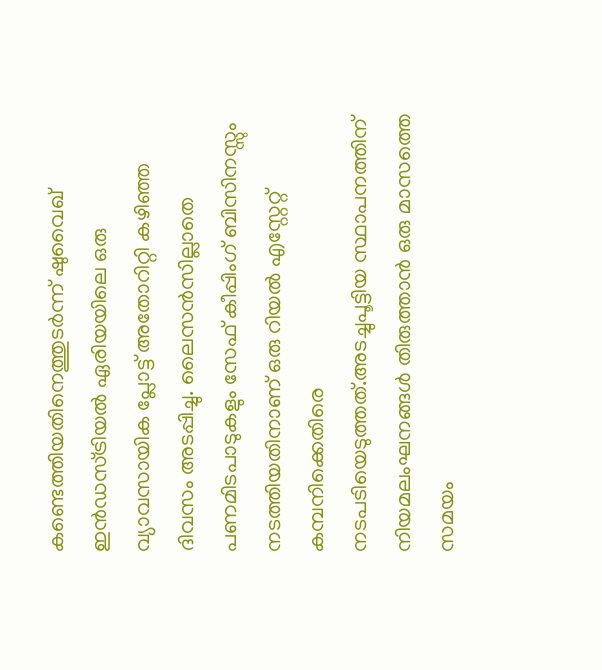കണ്ടെത്തിയതിനെത്തുടർന്ന് ഷുവൈഖ് ഇൻഡസ്ട്രിയൽ ഏരിയയിലെ ഒരു വ്യാവസായിക പ്ലോട്ട് അതോറിറ്റി കഴിഞ്ഞ ദിവസം അടപ്പിച്ചു. ലൈസൻസില്ലാതെ പണമിടപാടുകളും സേഫ് കീപ്പിംഗ് ബിസിനസ്സും നടത്തിയതിനാണ് ഒരു റിയൽ എസ്റ്റേറ്റ് കമ്പനിക്കെതിരെ നടപടിയെടുത്തത്.അടച്ചുപൂട്ടിയ സ്ഥാപനത്തിന് നിയമലംഘനങ്ങൾ തിരുത്താൻ ഒരു മാസത്തെ സമയം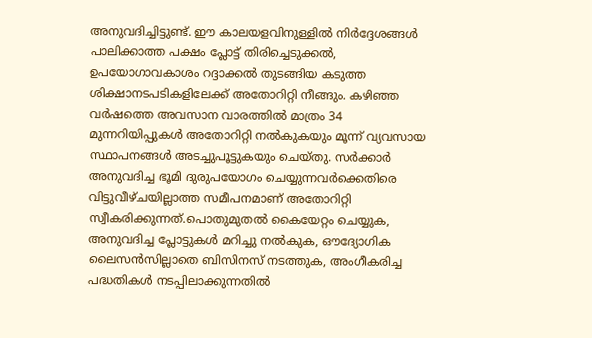അനുവദിച്ചിട്ടുണ്ട്. ഈ കാലയളവിനുള്ളിൽ നിർദ്ദേശങ്ങൾ പാലിക്കാത്ത പക്ഷം പ്ലോട്ട് തിരിച്ചെടുക്കൽ, ഉപയോഗാവകാശം റദ്ദാക്കൽ തുടങ്ങിയ കടുത്ത ശിക്ഷാനടപടികളിലേക്ക് അതോറിറ്റി നീങ്ങും. കഴിഞ്ഞ വർഷത്തെ അവസാന വാരത്തിൽ മാത്രം 34 മുന്നറിയിപ്പുകൾ അതോറിറ്റി നൽകുകയും മൂന്ന് വ്യവസായ സ്ഥാപനങ്ങൾ അടച്ചുപൂട്ടുകയും ചെയ്തു. സർക്കാർ അനുവദിച്ച ഭൂമി ദുരുപയോഗം ചെയ്യുന്നവർക്കെതിരെ വിട്ടുവീഴ്ചയില്ലാത്ത സമീപനമാണ് അതോറിറ്റി സ്വീകരിക്കുന്നത്.പൊതുമുതൽ കൈയേറ്റം ചെയ്യുക, അനുവദിച്ച പ്ലോട്ടുകൾ മറിച്ചു നൽകുക, ഔദ്യോഗിക ലൈസൻസില്ലാതെ ബിസിനസ് നടത്തുക, അംഗീകരിച്ച പദ്ധതികൾ നടപ്പിലാക്കുന്നതിൽ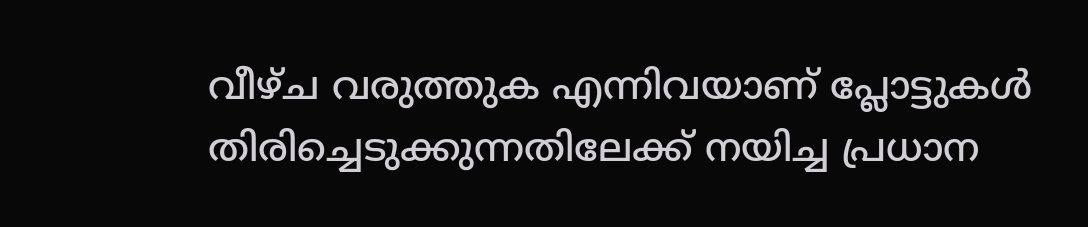വീഴ്ച വരുത്തുക എന്നിവയാണ് പ്ലോട്ടുകൾ തിരിച്ചെടുക്കുന്നതിലേക്ക് നയിച്ച പ്രധാന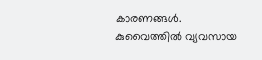കാരണങ്ങൾ.
കുവൈത്തിൽ വ്യവസായ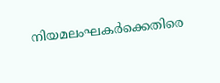നിയമലംഘകർക്കെതിരെ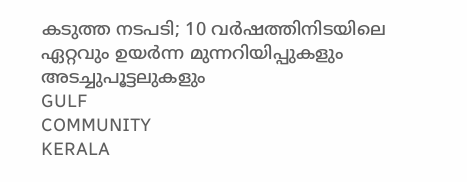കടുത്ത നടപടി; 10 വർഷത്തിനിടയിലെ ഏറ്റവും ഉയർന്ന മുന്നറിയിപ്പുകളും അടച്ചുപൂട്ടലുകളും
GULF
COMMUNITY
KERALA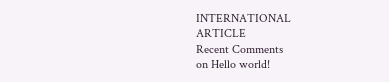INTERNATIONAL
ARTICLE
Recent Comments
on Hello world!